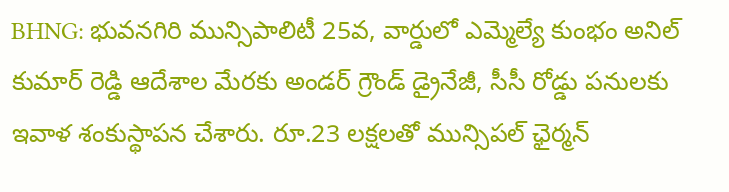BHNG: భువనగిరి మున్సిపాలిటీ 25వ, వార్డులో ఎమ్మెల్యే కుంభం అనిల్ కుమార్ రెడ్డి ఆదేశాల మేరకు అండర్ గ్రౌండ్ డ్రైనేజీ, సీసీ రోడ్డు పనులకు ఇవాళ శంకుస్థాపన చేశారు. రూ.23 లక్షలతో మున్సిపల్ ఛైర్మన్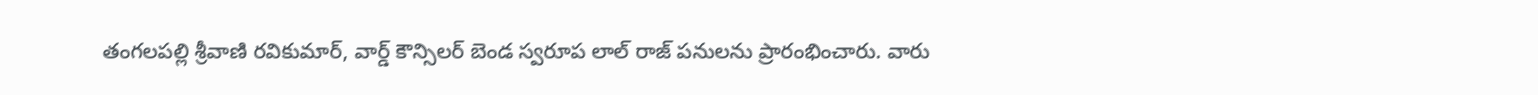తంగలపల్లి శ్రీవాణి రవికుమార్, వార్డ్ కౌన్సిలర్ బెండ స్వరూప లాల్ రాజ్ పనులను ప్రారంభించారు. వారు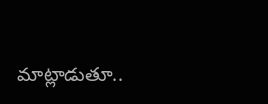మాట్లాడుతూ..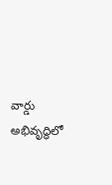వార్డు అభివృద్ధిలో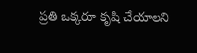ప్రతి ఒక్కరూ కృషి చేయాలని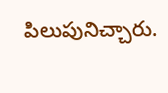పిలుపునిచ్చారు.